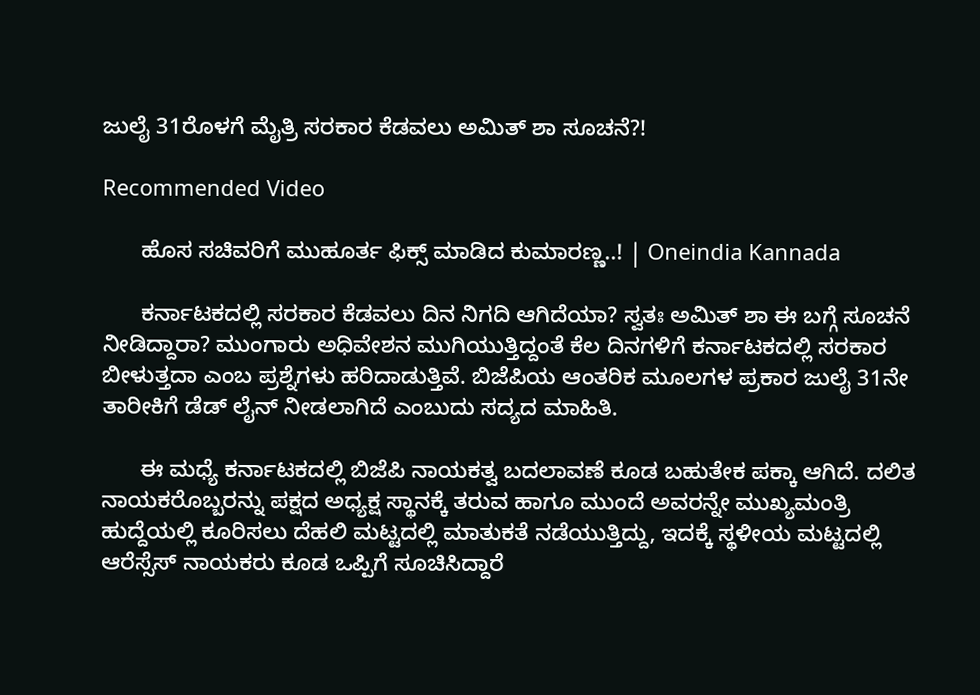ಜುಲೈ 31ರೊಳಗೆ ಮೈತ್ರಿ ಸರಕಾರ ಕೆಡವಲು ಅಮಿತ್ ಶಾ ಸೂಚನೆ?!

Recommended Video

      ಹೊಸ ಸಚಿವರಿಗೆ ಮುಹೂರ್ತ ಫಿಕ್ಸ್ ಮಾಡಿದ ಕುಮಾರಣ್ಣ..! | Oneindia Kannada

      ಕರ್ನಾಟಕದಲ್ಲಿ ಸರಕಾರ ಕೆಡವಲು ದಿನ ನಿಗದಿ ಆಗಿದೆಯಾ? ಸ್ವತಃ ಅಮಿತ್ ಶಾ ಈ ಬಗ್ಗೆ ಸೂಚನೆ ನೀಡಿದ್ದಾರಾ? ಮುಂಗಾರು ಅಧಿವೇಶನ ಮುಗಿಯುತ್ತಿದ್ದಂತೆ ಕೆಲ ದಿನಗಳಿಗೆ ಕರ್ನಾಟಕದಲ್ಲಿ ಸರಕಾರ ಬೀಳುತ್ತದಾ ಎಂಬ ಪ್ರಶ್ನೆಗಳು ಹರಿದಾಡುತ್ತಿವೆ. ಬಿಜೆಪಿಯ ಆಂತರಿಕ ಮೂಲಗಳ ಪ್ರಕಾರ ಜುಲೈ 31ನೇ ತಾರೀಕಿಗೆ ಡೆಡ್ ಲೈನ್ ನೀಡಲಾಗಿದೆ ಎಂಬುದು ಸದ್ಯದ ಮಾಹಿತಿ.

      ಈ ಮಧ್ಯೆ ಕರ್ನಾಟಕದಲ್ಲಿ ಬಿಜೆಪಿ ನಾಯಕತ್ವ ಬದಲಾವಣೆ ಕೂಡ ಬಹುತೇಕ ಪಕ್ಕಾ ಆಗಿದೆ. ದಲಿತ ನಾಯಕರೊಬ್ಬರನ್ನು ಪಕ್ಷದ ಅಧ್ಯಕ್ಷ ಸ್ಥಾನಕ್ಕೆ ತರುವ ಹಾಗೂ ಮುಂದೆ ಅವರನ್ನೇ ಮುಖ್ಯಮಂತ್ರಿ ಹುದ್ದೆಯಲ್ಲಿ ಕೂರಿಸಲು ದೆಹಲಿ ಮಟ್ಟದಲ್ಲಿ ಮಾತುಕತೆ ನಡೆಯುತ್ತಿದ್ದು, ಇದಕ್ಕೆ ಸ್ಥಳೀಯ ಮಟ್ಟದಲ್ಲಿ ಆರೆಸ್ಸೆಸ್ ನಾಯಕರು ಕೂಡ ಒಪ್ಪಿಗೆ ಸೂಚಿಸಿದ್ದಾರೆ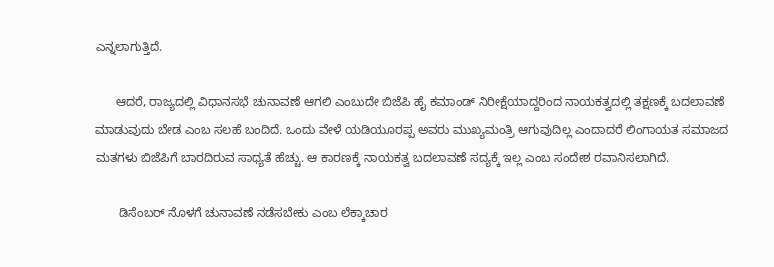ಎನ್ನಲಾಗುತ್ತಿದೆ.

      ಆದರೆ, ರಾಜ್ಯದಲ್ಲಿ ವಿಧಾನಸಭೆ ಚುನಾವಣೆ ಆಗಲಿ ಎಂಬುದೇ ಬಿಜೆಪಿ ಹೈ ಕಮಾಂಡ್ ನಿರೀಕ್ಷೆಯಾದ್ದರಿಂದ ನಾಯಕತ್ವದಲ್ಲಿ ತಕ್ಷಣಕ್ಕೆ ಬದಲಾವಣೆ ಮಾಡುವುದು ಬೇಡ ಎಂಬ ಸಲಹೆ ಬಂದಿದೆ. ಒಂದು ವೇಳೆ ಯಡಿಯೂರಪ್ಪ ಅವರು ಮುಖ್ಯಮಂತ್ರಿ ಆಗುವುದಿಲ್ಲ ಎಂದಾದರೆ ಲಿಂಗಾಯತ ಸಮಾಜದ ಮತಗಳು ಬಿಜೆಪಿಗೆ ಬಾರದಿರುವ ಸಾಧ್ಯತೆ ಹೆಚ್ಚು. ಆ ಕಾರಣಕ್ಕೆ ನಾಯಕತ್ವ ಬದಲಾವಣೆ ಸದ್ಯಕ್ಕೆ ಇಲ್ಲ ಎಂಬ ಸಂದೇಶ ರವಾನಿಸಲಾಗಿದೆ.

       ಡಿಸೆಂಬರ್ ನೊಳಗೆ ಚುನಾವಣೆ ನಡೆಸಬೇಕು ಎಂಬ ಲೆಕ್ಕಾಚಾರ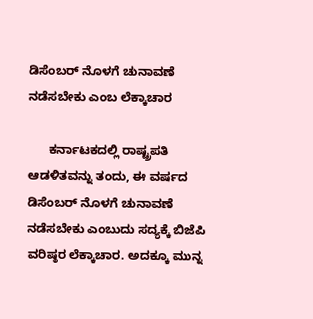ಡಿಸೆಂಬರ್ ನೊಳಗೆ ಚುನಾವಣೆ ನಡೆಸಬೇಕು ಎಂಬ ಲೆಕ್ಕಾಚಾರ

      ಕರ್ನಾಟಕದಲ್ಲಿ ರಾಷ್ಟ್ರಪತಿ ಆಡಳಿತವನ್ನು ತಂದು, ಈ ವರ್ಷದ ಡಿಸೆಂಬರ್ ನೊಳಗೆ ಚುನಾವಣೆ ನಡೆಸಬೇಕು ಎಂಬುದು ಸದ್ಯಕ್ಕೆ ಬಿಜೆಪಿ ವರಿಷ್ಠರ ಲೆಕ್ಕಾಚಾರ. ಅದಕ್ಕೂ ಮುನ್ನ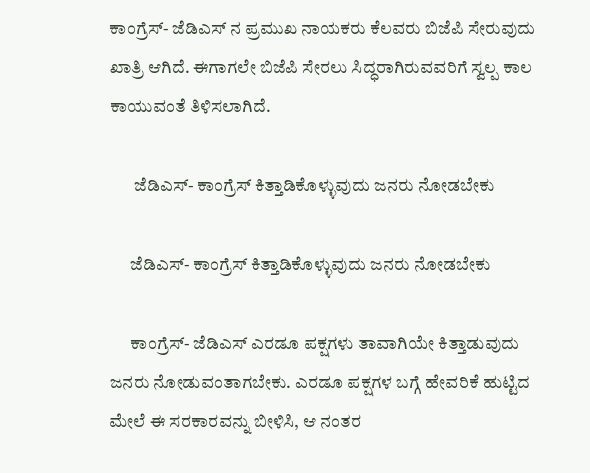ಕಾಂಗ್ರೆಸ್- ಜೆಡಿಎಸ್ ನ ಪ್ರಮುಖ ನಾಯಕರು ಕೆಲವರು ಬಿಜೆಪಿ ಸೇರುವುದು ಖಾತ್ರಿ ಆಗಿದೆ. ಈಗಾಗಲೇ ಬಿಜೆಪಿ ಸೇರಲು ಸಿದ್ಧರಾಗಿರುವವರಿಗೆ ಸ್ವಲ್ಪ ಕಾಲ ಕಾಯುವಂತೆ ತಿಳಿಸಲಾಗಿದೆ.

       ಜೆಡಿಎಸ್- ಕಾಂಗ್ರೆಸ್ ಕಿತ್ತಾಡಿಕೊಳ್ಳುವುದು ಜನರು ನೋಡಬೇಕು

      ಜೆಡಿಎಸ್- ಕಾಂಗ್ರೆಸ್ ಕಿತ್ತಾಡಿಕೊಳ್ಳುವುದು ಜನರು ನೋಡಬೇಕು

      ಕಾಂಗ್ರೆಸ್- ಜೆಡಿಎಸ್ ಎರಡೂ ಪಕ್ಷಗಳು ತಾವಾಗಿಯೇ ಕಿತ್ತಾಡುವುದು ಜನರು ನೋಡುವಂತಾಗಬೇಕು. ಎರಡೂ ಪಕ್ಷಗಳ ಬಗ್ಗೆ ಹೇವರಿಕೆ ಹುಟ್ಟಿದ ಮೇಲೆ ಈ ಸರಕಾರವನ್ನು ಬೀಳಿಸಿ, ಆ ನಂತರ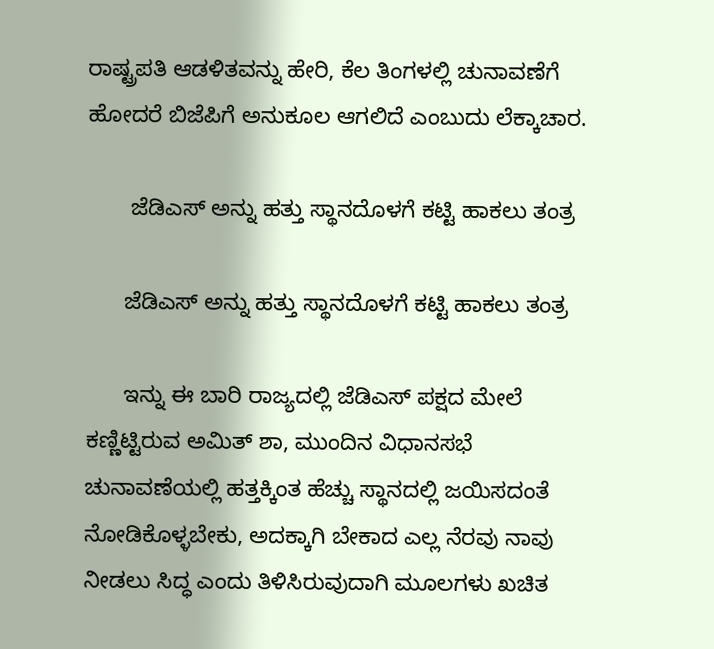ರಾಷ್ಟ್ರಪತಿ ಆಡಳಿತವನ್ನು ಹೇರಿ, ಕೆಲ ತಿಂಗಳಲ್ಲಿ ಚುನಾವಣೆಗೆ ಹೋದರೆ ಬಿಜೆಪಿಗೆ ಅನುಕೂಲ ಆಗಲಿದೆ ಎಂಬುದು ಲೆಕ್ಕಾಚಾರ.

       ಜೆಡಿಎಸ್ ಅನ್ನು ಹತ್ತು ಸ್ಥಾನದೊಳಗೆ ಕಟ್ಟಿ ಹಾಕಲು ತಂತ್ರ

      ಜೆಡಿಎಸ್ ಅನ್ನು ಹತ್ತು ಸ್ಥಾನದೊಳಗೆ ಕಟ್ಟಿ ಹಾಕಲು ತಂತ್ರ

      ಇನ್ನು ಈ ಬಾರಿ ರಾಜ್ಯದಲ್ಲಿ ಜೆಡಿಎಸ್ ಪಕ್ಷದ ಮೇಲೆ ಕಣ್ಣಿಟ್ಟಿರುವ ಅಮಿತ್ ಶಾ, ಮುಂದಿನ ವಿಧಾನಸಭೆ ಚುನಾವಣೆಯಲ್ಲಿ ಹತ್ತಕ್ಕಿಂತ ಹೆಚ್ಚು ಸ್ಥಾನದಲ್ಲಿ ಜಯಿಸದಂತೆ ನೋಡಿಕೊಳ್ಳಬೇಕು, ಅದಕ್ಕಾಗಿ ಬೇಕಾದ ಎಲ್ಲ ನೆರವು ನಾವು ನೀಡಲು ಸಿದ್ಧ ಎಂದು ತಿಳಿಸಿರುವುದಾಗಿ ಮೂಲಗಳು ಖಚಿತ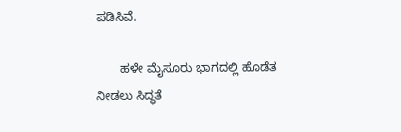ಪಡಿಸಿವೆ.

       ಹಳೇ ಮೈಸೂರು ಭಾಗದಲ್ಲಿ ಹೊಡೆತ ನೀಡಲು ಸಿದ್ಧತೆ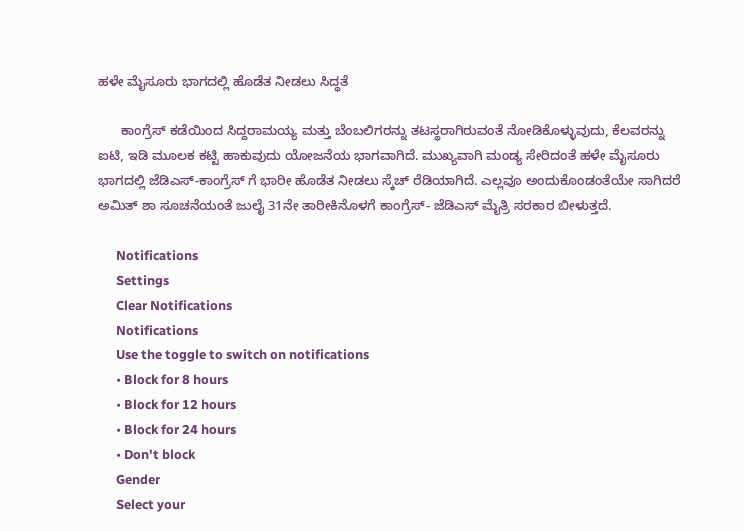ಹಳೇ ಮೈಸೂರು ಭಾಗದಲ್ಲಿ ಹೊಡೆತ ನೀಡಲು ಸಿದ್ಧತೆ

      ಕಾಂಗ್ರೆಸ್ ಕಡೆಯಿಂದ ಸಿದ್ದರಾಮಯ್ಯ ಮತ್ತು ಬೆಂಬಲಿಗರನ್ನು ತಟಸ್ಥರಾಗಿರುವಂತೆ ನೋಡಿಕೊಳ್ಳುವುದು, ಕೆಲವರನ್ನು ಐಟಿ, ಇಡಿ ಮೂಲಕ ಕಟ್ಟಿ ಹಾಕುವುದು ಯೋಜನೆಯ ಭಾಗವಾಗಿದೆ. ಮುಖ್ಯವಾಗಿ ಮಂಡ್ಯ ಸೇರಿದಂತೆ ಹಳೇ ಮೈಸೂರು ಭಾಗದಲ್ಲಿ ಜೆಡಿಎಸ್-ಕಾಂಗ್ರೆಸ್ ಗೆ ಭಾರೀ ಹೊಡೆತ ನೀಡಲು ಸ್ಕೆಚ್ ರೆಡಿಯಾಗಿದೆ. ಎಲ್ಲವೂ ಅಂದುಕೊಂಡಂತೆಯೇ ಸಾಗಿದರೆ ಅಮಿತ್ ಶಾ ಸೂಚನೆಯಂತೆ ಜುಲೈ 31ನೇ ತಾರೀಕಿನೊಳಗೆ ಕಾಂಗ್ರೆಸ್- ಜೆಡಿಎಸ್ ಮೈತ್ರಿ ಸರಕಾರ ಬೀಳುತ್ತದೆ.

      Notifications
      Settings
      Clear Notifications
      Notifications
      Use the toggle to switch on notifications
      • Block for 8 hours
      • Block for 12 hours
      • Block for 24 hours
      • Don't block
      Gender
      Select your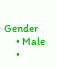Gender
      • Male
      •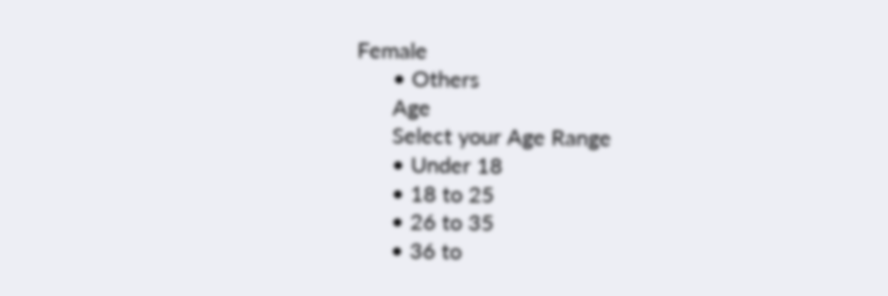Female
      • Others
      Age
      Select your Age Range
      • Under 18
      • 18 to 25
      • 26 to 35
      • 36 to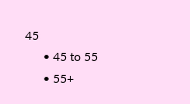45
      • 45 to 55
      • 55+